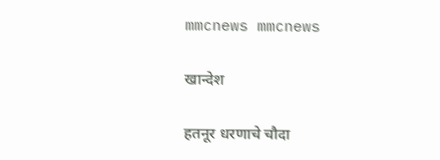mmcnews mmcnews

खान्देश

हतनूर धरणाचे चौदा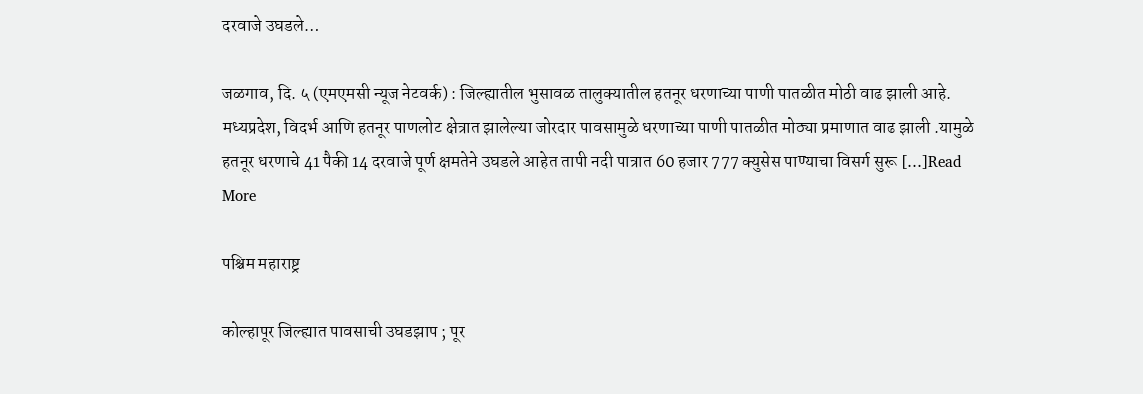दरवाजे उघडले…

जळगाव, दि. ५ (एमएमसी न्यूज नेटवर्क) : जिल्ह्यातील भुसावळ तालुक्यातील हतनूर धरणाच्या पाणी पातळीत मोठी वाढ झाली आहे. मध्यप्रदेश, विदर्भ आणि हतनूर पाणलोट क्षेत्रात झालेल्या जोरदार पावसामुळे धरणाच्या पाणी पातळीत मोठ्या प्रमाणात वाढ झाली .यामुळे हतनूर धरणाचे 41 पैकी 14 दरवाजे पूर्ण क्षमतेने उघडले आहेत तापी नदी पात्रात 60 हजार 777 क्युसेस पाण्याचा विसर्ग सुरू […]Read More

पश्चिम महाराष्ट्र

कोल्हापूर जिल्ह्यात पावसाची उघडझाप ; पूर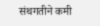संथगतीने कमी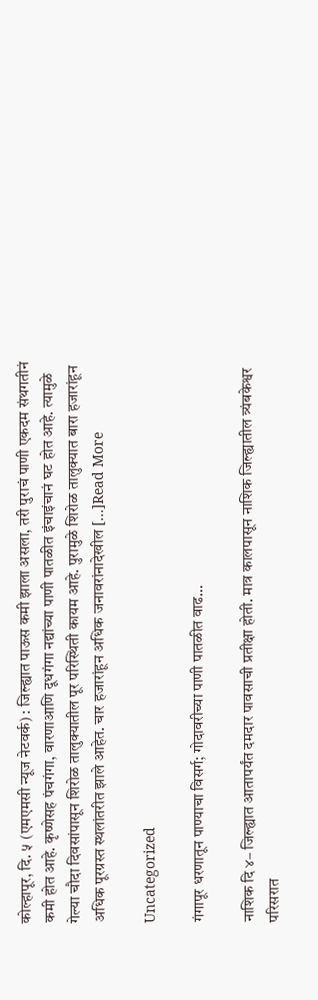कोल्हापूर, दि. ५ (एमएमसी न्यूज नेटवर्क) : जिल्ह्यात पाऊस कमी झाला असला, तरी पुराचं पाणी एकदम संथगतीनं कमी होत आहे. कृष्णेसह पंचगंगा, वारणाआणि दूधगंगा नद्यांच्या पाणी पातळीत इंचाइंचानं घट होत आहे. त्यामुळे गेल्या चौदा दिवसांपासून शिरोळ तालुक्यातील पूर परिस्थिती कायम आहे. पुरामुळे शिरोळ तालुक्यात बारा हजारांहून अधिक पूरग्रस्त स्थलांतरीत झाले आहेत. चार हजारांहून अधिक जनावरांनादेखील […]Read More

Uncategorized

गंगापूर धरणातून पाण्याचा विसर्ग; गोदावरीच्या पाणी पातळीत वाढ…

नाशिक दि ४– जिल्ह्यात आतापर्यंत दमदार पावसाची प्रतीक्षा होती. मात्र कालपासून नाशिक जिल्ह्यातील त्र्यंबकेश्वर परिसरात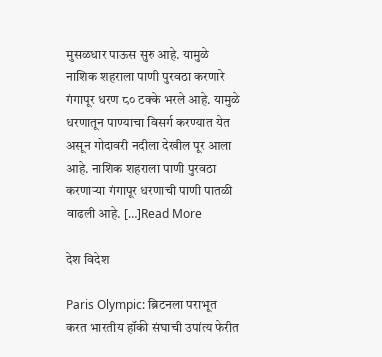मुसळधार पाऊस सुरु आहे. यामुळे नाशिक शहराला पाणी पुरवठा करणारे गंगापूर धरण ८० टक्के भरले आहे. यामुळे धरणातून पाण्याचा विसर्ग करण्यात येत असून गोदावरी नदीला देखील पूर आला आहे. नाशिक शहराला पाणी पुरवठा करणाऱ्या गंगापूर धरणाची पाणी पातळी वाढली आहे. […]Read More

देश विदेश

Paris Olympic: ब्रिटनला पराभूत करत भारतीय हॉकी संघाची उपांत्य फेरीत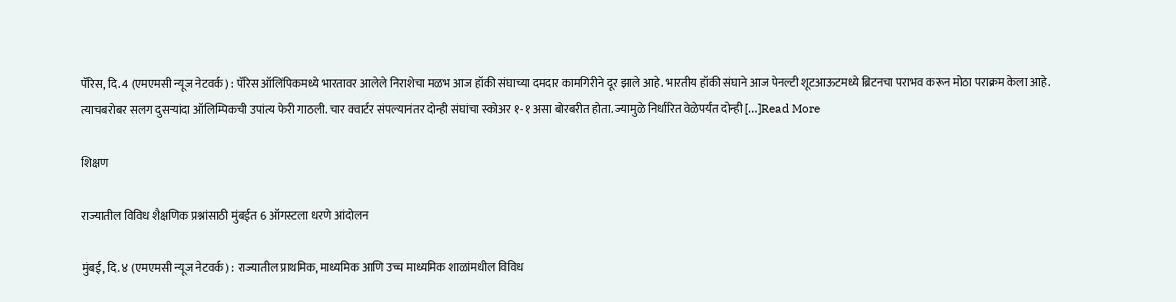पॅरिस, दि. 4 (एमएमसी न्यूज नेटवर्क) : पॅरिस ऑलिंपिकमध्ये भारतावर आलेले निराशेचा मळभ आज हॉकी संघाच्या दमदार कामगिरीने दूर झाले आहे. भारतीय हॉकी संघाने आज पेनल्टी शूटआऊटमध्ये ब्रिटनचा पराभव करून मोठा पराक्रम केला आहे. त्याचबरोबर सलग दुसऱ्यांदा ऑलिम्पिकची उपांत्य फेरी गाठली. चार क्वार्टर संपल्यानंतर दोन्ही संघांचा स्कोअर १-१ असा बोरबरीत होता. ज्यामुळे निर्धारित वेळेपर्यंत दोन्ही […]Read More

शिक्षण

राज्यातील विविध शैक्षणिक प्रश्नांसाठी मुंबईत 6 ऑगस्टला धरणे आंदोलन

मुंबई, दि. ४ (एमएमसी न्यूज नेटवर्क) : राज्यातील प्राथमिक, माध्यमिक आणि उच्च माध्यमिक शाळांमधील विविध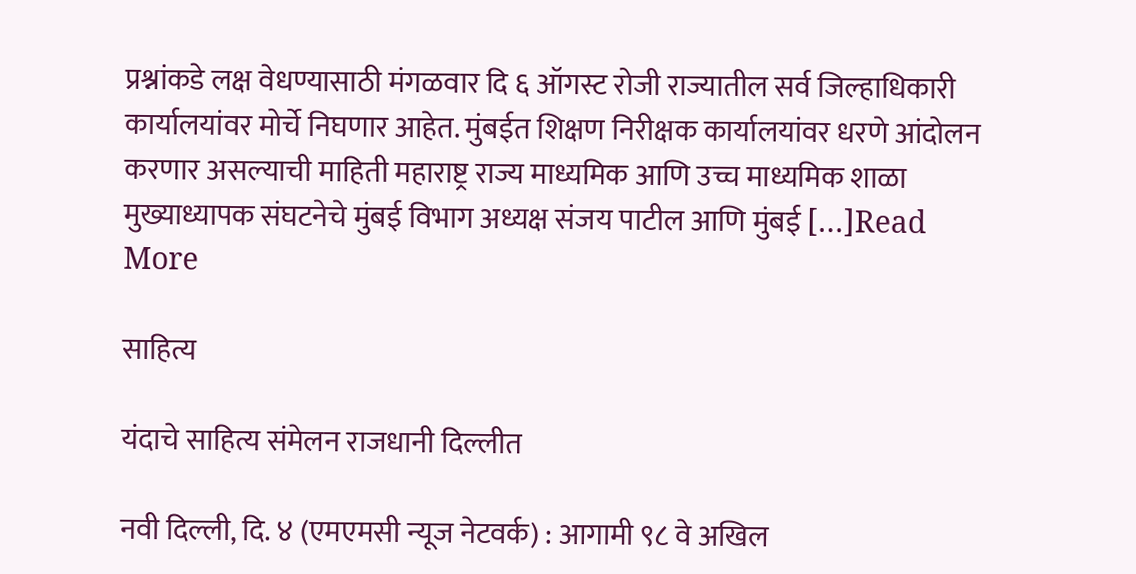प्रश्नांकडे लक्ष वेधण्यासाठी मंगळवार दि ६ ऑगस्ट रोजी राज्यातील सर्व जिल्हाधिकारी कार्यालयांवर मोर्चे निघणार आहेत. मुंबईत शिक्षण निरीक्षक कार्यालयांवर धरणे आंदोलन करणार असल्याची माहिती महाराष्ट्र राज्य माध्यमिक आणि उच्च माध्यमिक शाळा मुख्याध्यापक संघटनेचे मुंबई विभाग अध्यक्ष संजय पाटील आणि मुंबई […]Read More

साहित्य

यंदाचे साहित्य संमेलन राजधानी दिल्लीत

नवी दिल्ली, दि. ४ (एमएमसी न्यूज नेटवर्क) : आगामी ९८ वे अखिल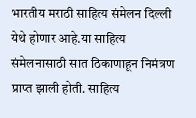भारतीय मराठी साहित्य संमेलन दिल्ली येथे होणार आहे.या साहित्य संमेलनासाठी सात ठिकाणाहून निमंत्रण प्राप्त झाली होती. साहित्य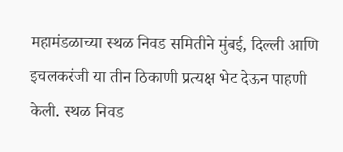महामंडळाच्या स्थळ निवड समितीने मुंबई, दिल्ली आणि इचलकरंजी या तीन ठिकाणी प्रत्यक्ष भेट देऊन पाहणी केली. स्थळ निवड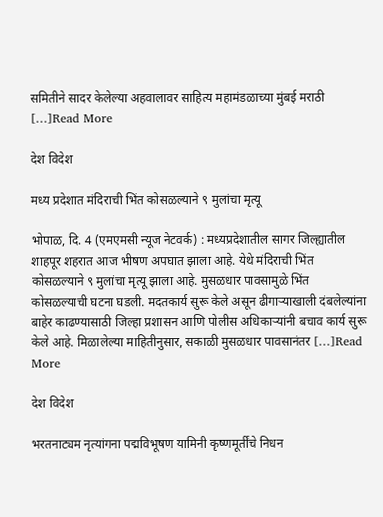समितीने सादर केलेल्या अहवालावर साहित्य महामंडळाच्या मुंबई मराठी […]Read More

देश विदेश

मध्य प्रदेशात मंदिराची भिंत कोसळल्याने ९ मुलांचा मृत्यू

भोपाळ, दि. 4 (एमएमसी न्यूज नेटवर्क) : मध्यप्रदेशातील सागर जिल्ह्यातील शाहपूर शहरात आज भीषण अपघात झाला आहे. येथे मंदिराची भिंत कोसळल्याने ९ मुलांचा मृत्यू झाला आहे. मुसळधार पावसामुळे भिंत कोसळल्याची घटना घडली. मदतकार्य सुरू केले असून ढीगाऱ्याखाली दंबलेल्यांना बाहेर काढण्यासाठी जिल्हा प्रशासन आणि पोलीस अधिकाऱ्यांनी बचाव कार्य सुरू केले आहे. मिळालेल्या माहितीनुसार, सकाळी मुसळधार पावसानंतर […]Read More

देश विदेश

भरतनाट्यम नृत्यांगना पद्मविभूषण यामिनी कृष्णमूर्तींचे निधन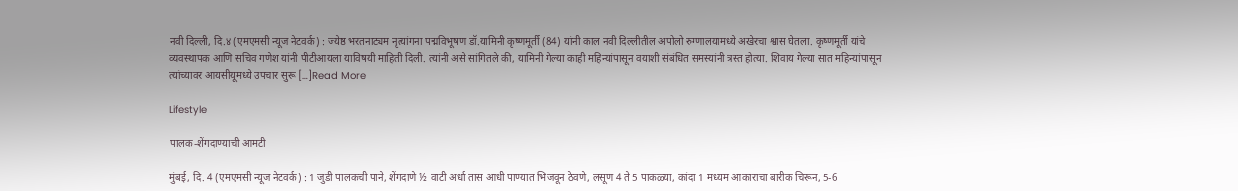नवी दिल्ली, दि.४ (एमएमसी न्यूज नेटवर्क) : ज्येष्ठ भरतनाट्यम नृत्यांगना पद्मविभूषण डॉ.यामिनी कृष्णमूर्ती (84) यांनी‌ काल नवी दिल्लीतील अपोलो रुग्णालयामध्ये अखेरचा श्वास घेतला. कृष्णमूर्ती यांचे व्यवस्थापक आणि सचिव गणेश यांनी पीटीआयला याविषयी माहिती दिली. त्यांनी असे सांगितले की, यामिनी गेल्या काही महिन्यांपासून वयाशी संबंधित समस्यांनी त्रस्त होत्या. शिवाय गेल्या सात महिन्यांपासून त्यांच्यावर आयसीयूमध्ये उपचार सुरू […]Read More

Lifestyle

पालक-शेंगदाण्याची आमटी

मुंबई, दि. 4 (एमएमसी न्यूज नेटवर्क) : 1 जुडी पालकची पाने, शेंगदाणे ½ वाटी अर्धा तास आधी पाण्यात भिजवून ठेवणे, लसूण 4 ते 5 पाकळ्या, कांदा 1 मध्यम आकाराचा बारीक चिरून, 5-6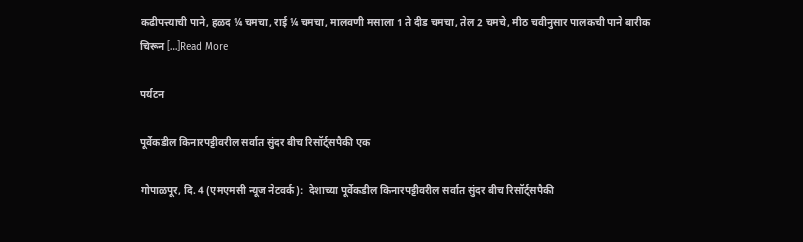कढीपत्त्याची पाने, हळद ¼ चमचा, राई ¼ चमचा, मालवणी मसाला 1 ते दीड चमचा, तेल 2 चमचे, मीठ चवीनुसार पालकची पाने बारीक चिरून […]Read More

पर्यटन

पूर्वेकडील किनारपट्टीवरील सर्वात सुंदर बीच रिसॉर्ट्सपैकी एक

गोपाळपूर, दि. 4 (एमएमसी न्यूज नेटवर्क):  देशाच्या पूर्वेकडील किनारपट्टीवरील सर्वात सुंदर बीच रिसॉर्ट्सपैकी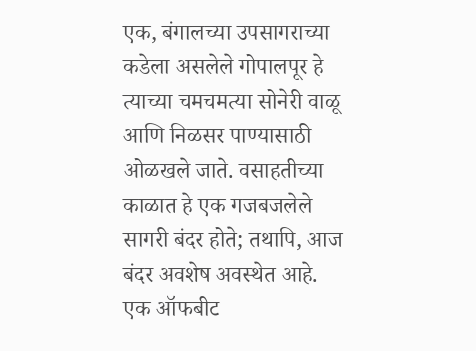एक, बंगालच्या उपसागराच्या कडेला असलेले गोपालपूर हे त्याच्या चमचमत्या सोनेरी वाळू आणि निळसर पाण्यासाठी ओळखले जाते. वसाहतीच्या काळात हे एक गजबजलेले सागरी बंदर होते; तथापि, आज बंदर अवशेष अवस्थेत आहे. एक ऑफबीट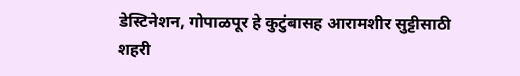डेस्टिनेशन, गोपाळपूर हे कुटुंबासह आरामशीर सुट्टीसाठी शहरी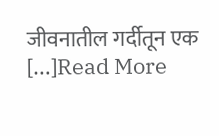जीवनातील गर्दीतून एक […]Read More